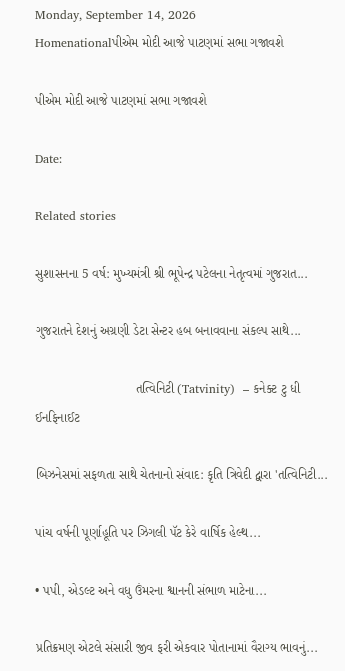Monday, September 14, 2026
Homenationalપીએમ મોદી આજે પાટણમાં સભા ગજાવશે

પીએમ મોદી આજે પાટણમાં સભા ગજાવશે

Date:

Related stories

સુશાસનના 5 વર્ષ: મુખ્યમંત્રી શ્રી ભૂપેન્દ્ર પટેલના નેતૃત્વમાં ગુજરાત...

ગુજરાતને દેશનું અગ્રણી ડેટા સેન્ટર હબ બનાવવાના સંકલ્પ સાથે...

                            તત્વિનિટી (Tatvinity)  – કનેક્ટ ટુ ધી ઈનફિનાઈટ

બિઝનેસમાં સફળતા સાથે ચેતનાનો સંવાદ: કૃતિ ત્રિવેદી દ્વારા 'તત્વિનિટી...

પાંચ વર્ષની પૂર્ણાહૂતિ પર ઝિગલી પૅટ કેરે વાર્ષિક હેલ્થ...

• પપી, એડલ્ટ અને વધુ ઉંમરના શ્વાનની સંભાળ માટેના...

પ્રતિક્રમણ એટલે સંસારી જીવ ફરી એકવાર પોતાનામાં વૈરાગ્ય ભાવનું...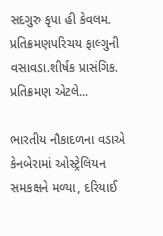સદગુરુ કૃપા હી કેવલમ. પ્રતિક્રમણપરિચય ફાલ્ગુની વસાવડા.શીર્ષક પ્રાસંગિક. પ્રતિક્રમણ એટલે...

ભારતીય નૌકાદળના વડાએ કેનબેરામાં ઓસ્ટ્રેલિયન સમકક્ષને મળ્યા, દરિયાઈ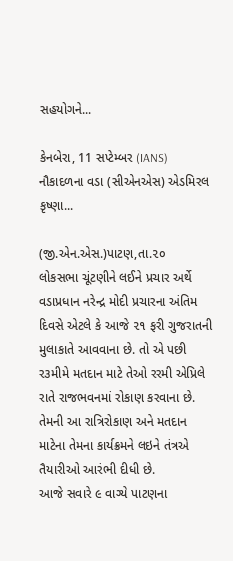સહયોગને...

કેનબેરા, 11 સપ્ટેમ્બર (IANS) નૌકાદળના વડા (સીએનએસ) એડમિરલ કૃષ્ણા...

(જી.એન.એસ.)પાટણ,તા.૨૦
લોકસભા ચૂંટણીને લઈને પ્રચાર અર્થે વડાપ્રધાન નરેન્દ્ર મોદી પ્રચારના અંતિમ દિવસે એટલે કે આજે ૨૧ ફરી ગુજરાતની મુલાકાતે આવવાના છે. તો એ પછી ર૩મીમે મતદાન માટે તેઓ રરમી એપ્રિલે રાતે રાજભવનમાં રોકાણ કરવાના છે. તેમની આ રાત્રિરોકાણ અને મતદાન માટેના તેમના કાર્યક્રમને લઇને તંત્રએ તૈયારીઓ આરંભી દીધી છે.
આજે સવારે ૯ વાગ્યે પાટણના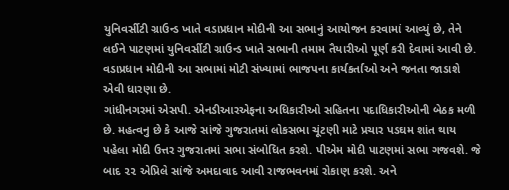યુનિવર્સીટી ગ્રાઉન્ડ ખાતે વડાપ્રધાન મોદીની આ સભાનું આયોજન કરવામાં આવ્યું છે, તેને લઈને પાટણમાં યુનિવર્સીટી ગ્રાઉન્ડ ખાતે સભાની તમામ તૈયારીઓ પૂર્ણ કરી દેવામાં આવી છે. વડાપ્રધાન મોદીની આ સભામાં મોટી સંખ્યામાં ભાજપના કાર્યકર્તાઓ અને જનતા જાડાશે એવી ધારણા છે.
ગાંધીનગરમાં એસપી. એનડીઆરએફના અધિકારીઓ સહિતના પદાધિકારીઓની બેઠક મળી છે. મહત્વનુ છે કે આજે સાંજે ગુજરાતમાં લોકસભા ચૂંટણી માટે પ્રચાર પડઘમ શાંત થાય પહેલા મોદી ઉત્તર ગુજરાતમાં સભા સંબોધિત કરશે. પીએમ મોદી પાટણમાં સભા ગજવશે. જે બાદ ૨૨ એપ્રિલે સાંજે અમદાવાદ આવી રાજભવનમાં રોકાણ કરશે. અને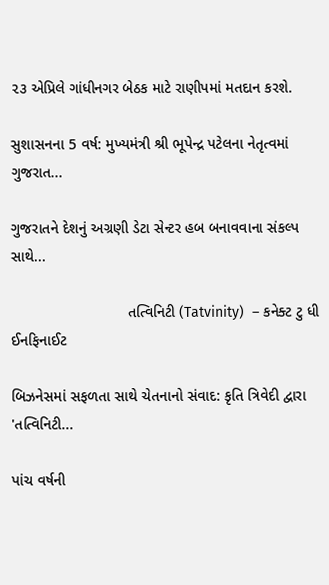૨૩ એપ્રિલે ગાંધીનગર બેઠક માટે રાણીપમાં મતદાન કરશે.

સુશાસનના 5 વર્ષ: મુખ્યમંત્રી શ્રી ભૂપેન્દ્ર પટેલના નેતૃત્વમાં ગુજરાત...

ગુજરાતને દેશનું અગ્રણી ડેટા સેન્ટર હબ બનાવવાના સંકલ્પ સાથે...

                            તત્વિનિટી (Tatvinity)  – કનેક્ટ ટુ ધી ઈનફિનાઈટ

બિઝનેસમાં સફળતા સાથે ચેતનાનો સંવાદ: કૃતિ ત્રિવેદી દ્વારા 'તત્વિનિટી...

પાંચ વર્ષની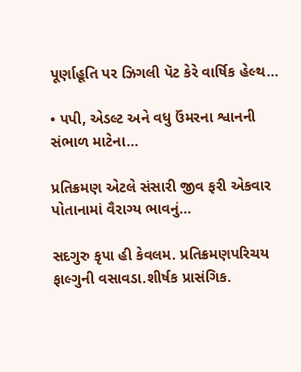પૂર્ણાહૂતિ પર ઝિગલી પૅટ કેરે વાર્ષિક હેલ્થ...

• પપી, એડલ્ટ અને વધુ ઉંમરના શ્વાનની સંભાળ માટેના...

પ્રતિક્રમણ એટલે સંસારી જીવ ફરી એકવાર પોતાનામાં વૈરાગ્ય ભાવનું...

સદગુરુ કૃપા હી કેવલમ. પ્રતિક્રમણપરિચય ફાલ્ગુની વસાવડા.શીર્ષક પ્રાસંગિક.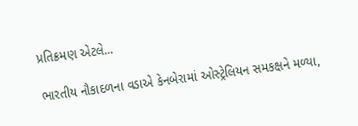પ્રતિક્રમણ એટલે...

ભારતીય નૌકાદળના વડાએ કેનબેરામાં ઓસ્ટ્રેલિયન સમકક્ષને મળ્યા,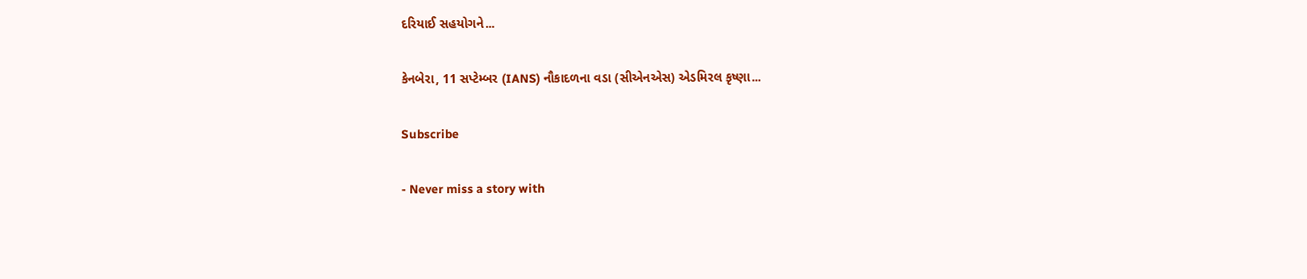દરિયાઈ સહયોગને...

કેનબેરા, 11 સપ્ટેમ્બર (IANS) નૌકાદળના વડા (સીએનએસ) એડમિરલ કૃષ્ણા...

Subscribe

- Never miss a story with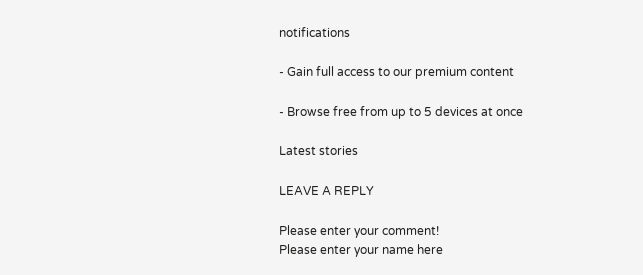notifications

- Gain full access to our premium content

- Browse free from up to 5 devices at once

Latest stories

LEAVE A REPLY

Please enter your comment!
Please enter your name here